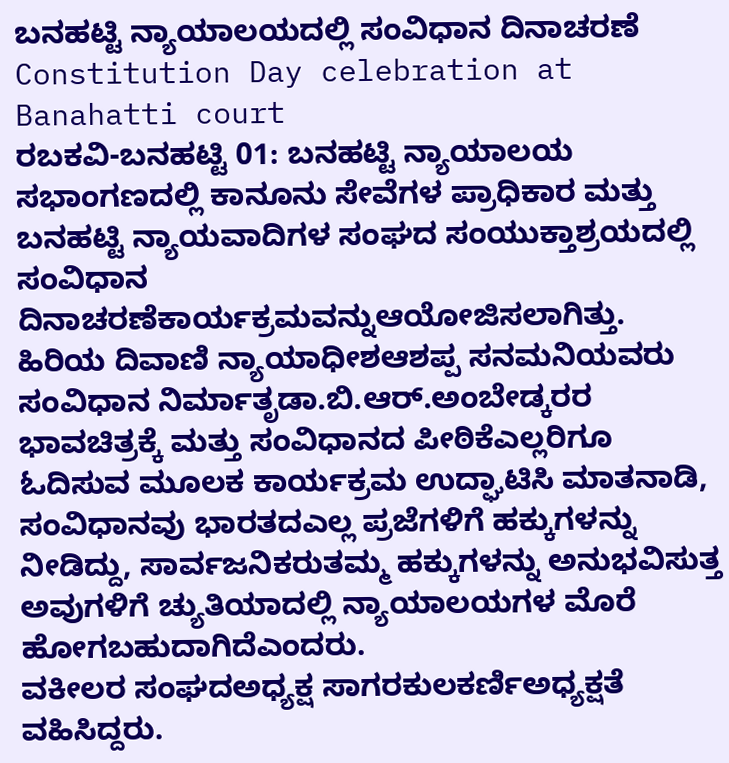ಬನಹಟ್ಟಿ ನ್ಯಾಯಾಲಯದಲ್ಲಿ ಸಂವಿಧಾನ ದಿನಾಚರಣೆ
Constitution Day celebration at Banahatti court
ರಬಕವಿ-ಬನಹಟ್ಟಿ 01: ಬನಹಟ್ಟಿ ನ್ಯಾಯಾಲಯ ಸಭಾಂಗಣದಲ್ಲಿ ಕಾನೂನು ಸೇವೆಗಳ ಪ್ರಾಧಿಕಾರ ಮತ್ತು ಬನಹಟ್ಟಿ ನ್ಯಾಯವಾದಿಗಳ ಸಂಘದ ಸಂಯುಕ್ತಾಶ್ರಯದಲ್ಲಿ ಸಂವಿಧಾನ ದಿನಾಚರಣೆಕಾರ್ಯಕ್ರಮವನ್ನುಆಯೋಜಿಸಲಾಗಿತ್ತು.
ಹಿರಿಯ ದಿವಾಣಿ ನ್ಯಾಯಾಧೀಶಆಶಪ್ಪ ಸನಮನಿಯವರು ಸಂವಿಧಾನ ನಿರ್ಮಾತೃಡಾ.ಬಿ.ಆರ್.ಅಂಬೇಡ್ಕರರ ಭಾವಚಿತ್ರಕ್ಕೆ ಮತ್ತು ಸಂವಿಧಾನದ ಪೀಠಿಕೆಎಲ್ಲರಿಗೂ ಓದಿಸುವ ಮೂಲಕ ಕಾರ್ಯಕ್ರಮ ಉದ್ಘಾಟಿಸಿ ಮಾತನಾಡಿ, ಸಂವಿಧಾನವು ಭಾರತದಎಲ್ಲ ಪ್ರಜೆಗಳಿಗೆ ಹಕ್ಕುಗಳನ್ನು ನೀಡಿದ್ದು, ಸಾರ್ವಜನಿಕರುತಮ್ಮ ಹಕ್ಕುಗಳನ್ನು ಅನುಭವಿಸುತ್ತ ಅವುಗಳಿಗೆ ಚ್ಯುತಿಯಾದಲ್ಲಿ ನ್ಯಾಯಾಲಯಗಳ ಮೊರೆ ಹೋಗಬಹುದಾಗಿದೆಎಂದರು.
ವಕೀಲರ ಸಂಘದಅಧ್ಯಕ್ಷ ಸಾಗರಕುಲಕರ್ಣಿಅಧ್ಯಕ್ಷತೆ ವಹಿಸಿದ್ದರು.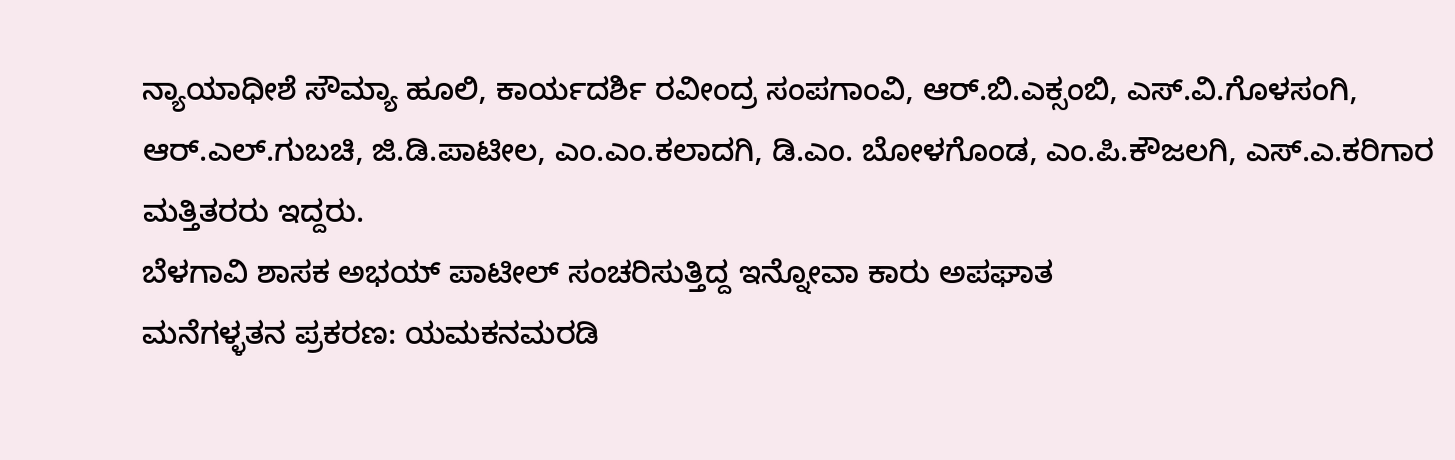ನ್ಯಾಯಾಧೀಶೆ ಸೌಮ್ಯಾ ಹೂಲಿ, ಕಾರ್ಯದರ್ಶಿ ರವೀಂದ್ರ ಸಂಪಗಾಂವಿ, ಆರ್.ಬಿ.ಎಕ್ಸಂಬಿ, ಎಸ್.ವಿ.ಗೊಳಸಂಗಿ, ಆರ್.ಎಲ್.ಗುಬಚಿ, ಜಿ.ಡಿ.ಪಾಟೀಲ, ಎಂ.ಎಂ.ಕಲಾದಗಿ, ಡಿ.ಎಂ. ಬೋಳಗೊಂಡ, ಎಂ.ಪಿ.ಕೌಜಲಗಿ, ಎಸ್.ಎ.ಕರಿಗಾರ ಮತ್ತಿತರರು ಇದ್ದರು.
ಬೆಳಗಾವಿ ಶಾಸಕ ಅಭಯ್ ಪಾಟೀಲ್ ಸಂಚರಿಸುತ್ತಿದ್ದ ಇನ್ನೋವಾ ಕಾರು ಅಪಘಾತ
ಮನೆಗಳ್ಳತನ ಪ್ರಕರಣ: ಯಮಕನಮರಡಿ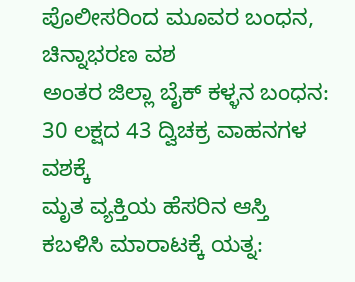ಪೊಲೀಸರಿಂದ ಮೂವರ ಬಂಧನ, ಚಿನ್ನಾಭರಣ ವಶ
ಅಂತರ ಜಿಲ್ಲಾ ಬೈಕ್ ಕಳ್ಳನ ಬಂಧನ: 30 ಲಕ್ಷದ 43 ದ್ವಿಚಕ್ರ ವಾಹನಗಳ ವಶಕ್ಕೆ
ಮೃತ ವ್ಯಕ್ತಿಯ ಹೆಸರಿನ ಆಸ್ತಿ ಕಬಳಿಸಿ ಮಾರಾಟಕ್ಕೆ ಯತ್ನ: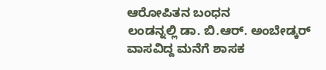ಆರೋಪಿತನ ಬಂಧನ
ಲಂಡನ್ನಲ್ಲಿ ಡಾ. ಬಿ.ಆರ್. ಅಂಬೇಡ್ಕರ್ ವಾಸವಿದ್ದ ಮನೆಗೆ ಶಾಸಕ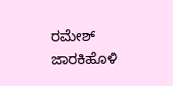ರಮೇಶ್ ಜಾರಕಿಹೊಳಿ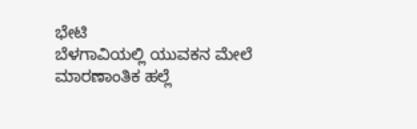ಭೇಟಿ
ಬೆಳಗಾವಿಯಲ್ಲಿ ಯುವಕನ ಮೇಲೆ ಮಾರಣಾಂತಿಕ ಹಲ್ಲೆ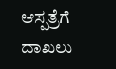ಆಸ್ಪತ್ರೆಗೆ ದಾಖಲು